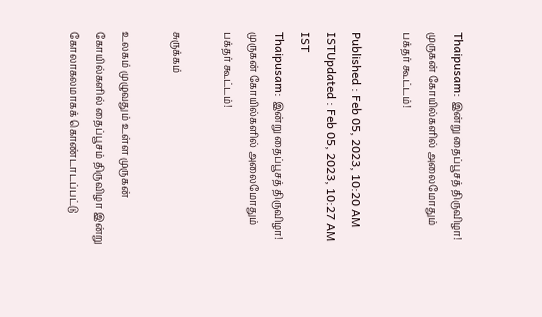Thaipusam: இன்று தைப்பூசத் திருவிழா! முருகன் கோயில்களில் அலைமோதும் பக்தர் கூட்டம்!

Published : Feb 05, 2023, 10:20 AM ISTUpdated : Feb 05, 2023, 10:27 AM IST
Thaipusam: இன்று தைப்பூசத் திருவிழா! முருகன் கோயில்களில் அலைமோதும் பக்தர் கூட்டம்!

சுருக்கம்

உலகம் முழுவதும் உள்ள முருகன் கோயில்களில் தைப்பூசம் திருவிழா இன்று கோலாகலமாகக் கொண்டாடப்பட்டு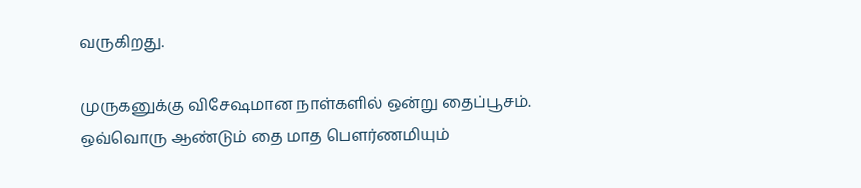வருகிறது.

முருகனுக்கு விசேஷமான நாள்களில் ஒன்று தைப்பூசம். ஒவ்வொரு ஆண்டும் தை மாத பௌர்ணமியும்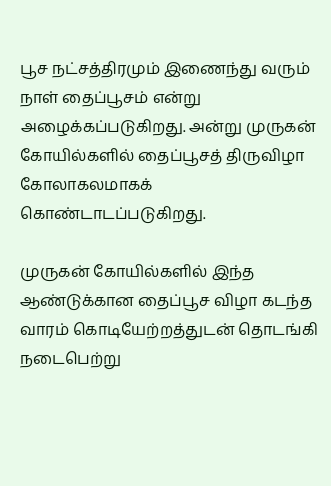பூச நட்சத்திரமும் இணைந்து வரும் நாள் தைப்பூசம் என்று அழைக்கப்படுகிறது. அன்று முருகன் கோயில்களில் தைப்பூசத் திருவிழா கோலாகலமாகக் கொண்டாடப்படுகிறது.

முருகன் கோயில்களில் இந்த ஆண்டுக்கான தைப்பூச விழா கடந்த வாரம் கொடியேற்றத்துடன் தொடங்கி நடைபெற்று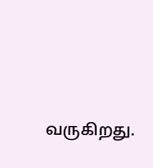வருகிறது.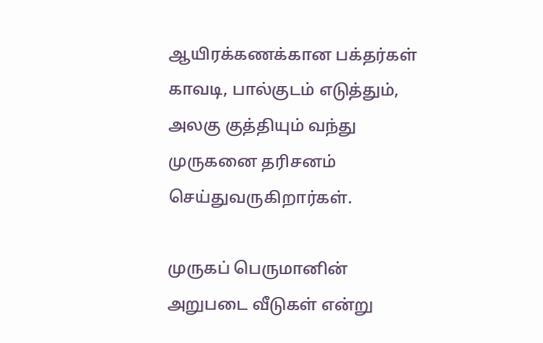ஆயிரக்கணக்கான பக்தர்கள் காவடி, பால்குடம் எடுத்தும், அலகு குத்தியும் வந்து முருகனை தரிசனம் செய்துவருகிறார்கள்.

முருகப் பெருமானின் அறுபடை வீடுகள் என்று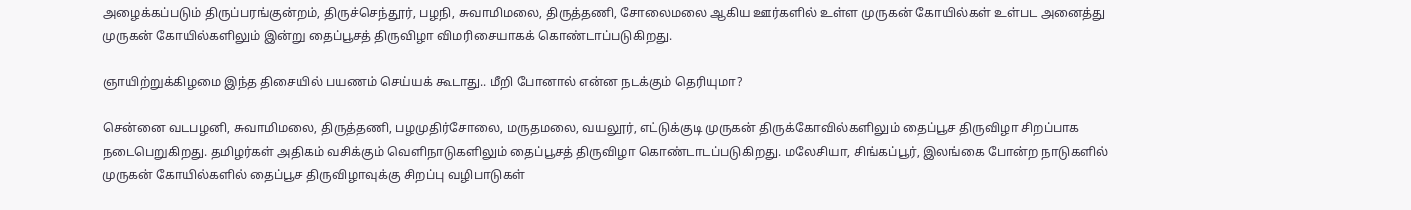அழைக்கப்படும் திருப்பரங்குன்றம், திருச்செந்தூர், பழநி, சுவாமிமலை, திருத்தணி, சோலைமலை ஆகிய ஊர்களில் உள்ள முருகன் கோயில்கள் உள்பட அனைத்து முருகன் கோயில்களிலும் இன்று தைப்பூசத் திருவிழா விமரிசையாகக் கொண்டாப்படுகிறது.

ஞாயிற்றுக்கிழமை இந்த திசையில் பயணம் செய்யக் கூடாது.. மீறி போனால் என்ன நடக்கும் தெரியுமா?

சென்னை வடபழனி, சுவாமிமலை, திருத்தணி, பழமுதிர்சோலை, மருதமலை, வயலூர், எட்டுக்குடி முருகன் திருக்கோவில்களிலும் தைப்பூச திருவிழா சிறப்பாக நடைபெறுகிறது. தமிழர்கள் அதிகம் வசிக்கும் வெளிநாடுகளிலும் தைப்பூசத் திருவிழா கொண்டாடப்படுகிறது. மலேசியா, சிங்கப்பூர், இலங்கை போன்ற நாடுகளில் முருகன் கோயில்களில் தைப்பூச திருவிழாவுக்கு சிறப்பு வழிபாடுகள்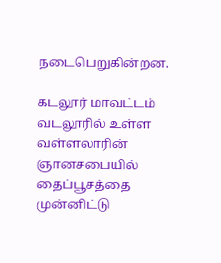நடைபெறுகின்றன.

கடலூர் மாவட்டம் வடலூரில் உள்ள வள்ளலாரின் ஞானசபையில் தைப்பூசத்தை முன்னிட்டு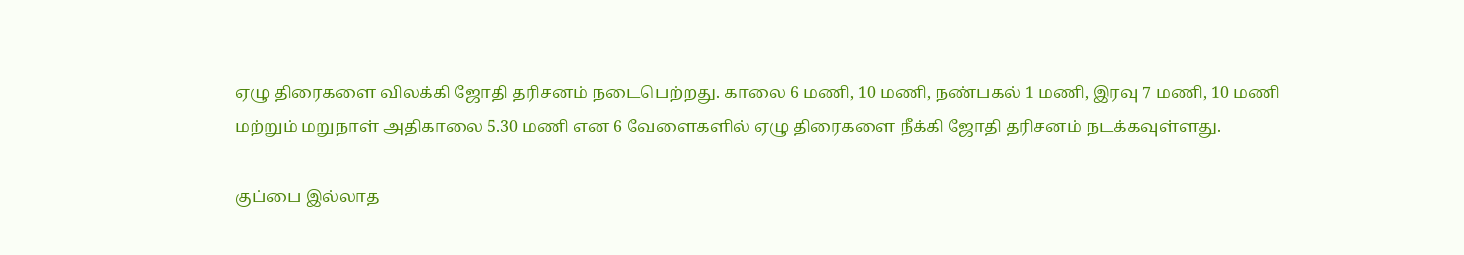ஏழு திரைகளை விலக்கி ஜோதி தரிசனம் நடைபெற்றது. காலை 6 மணி, 10 மணி, நண்பகல் 1 மணி, இரவு 7 மணி, 10 மணி மற்றும் மறுநாள் அதிகாலை 5.30 மணி என 6 வேளைகளில் ஏழு திரைகளை நீக்கி ஜோதி தரிசனம் நடக்கவுள்ளது.

குப்பை இல்லாத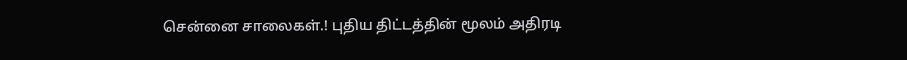சென்னை சாலைகள்.! புதிய திட்டத்தின் மூலம் அதிரடி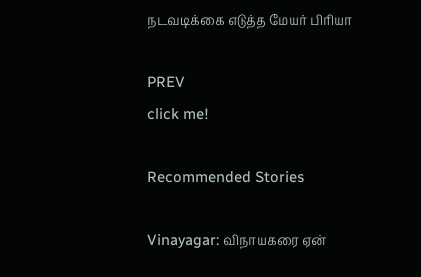நடவடிக்கை எடுத்த மேயர் பிரியா

PREV
click me!

Recommended Stories

Vinayagar: விநாயகரை ஏன்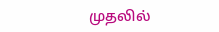முதலில்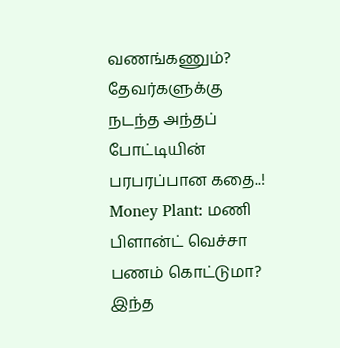வணங்கணும்? தேவர்களுக்கு நடந்த அந்தப் போட்டியின் பரபரப்பான கதை..!
Money Plant: மணி பிளான்ட் வெச்சா பணம் கொட்டுமா? இந்த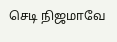செடி நிஜமாவே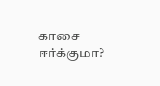காசை ஈர்க்குமா?